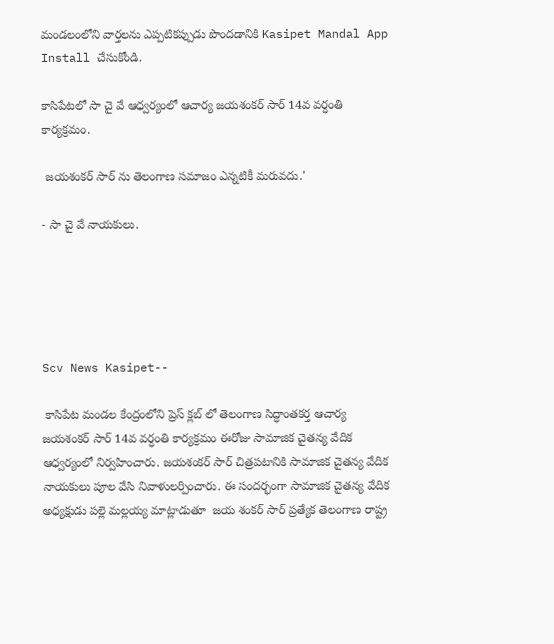మండలంలోని వార్తలను ఎప్పటికప్పుడు పొందడానికి Kasipet Mandal App Install చేసుకోండి.

కాసిపేటలో సా చై వే ఆధ్వర్యంలో ఆచార్య జయశంకర్ సార్ 14వ వర్ధంతి కార్యక్రమం.

 జయశంకర్ సార్ ను తెలంగాణ సమాజం ఎన్నటికీ మరువదు.'

- సా చై వే నాయకులు.





Scv News Kasipet--

 కాసిపేట మండల కేంద్రంలోని ప్రెస్ క్లబ్ లో తెలంగాణ సిద్ధాంతకర్త ఆచార్య జయశంకర్ సార్ 14వ వర్ధంతి కార్యక్రమం ఈరోజు సామాజిక చైతన్య వేదిక  ఆధ్వర్యంలో నిర్వహించారు. జయశంకర్ సార్ చిత్రపటానికి సామాజిక చైతన్య వేదిక నాయకులు పూల వేసి నివాళులర్పించారు. ఈ సందర్భంగా సామాజిక చైతన్య వేదిక అధ్యక్షుడు పల్లె మల్లయ్య మాట్లాడుతూ  జయ శంకర్ సార్ ప్రత్యేక తెలంగాణ రాష్ట్ర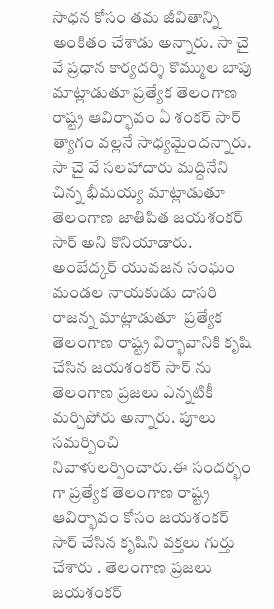సాధన కోసం తమ జీవితాన్ని అంకితం చేశాడు అన్నారు. సా చై వే ప్రధాన కార్యదర్శి కొమ్ముల బాపు మాట్లాడుతూ ప్రత్యేక తెలంగాణ రాష్ట్ర ఆవిర్భావం ఏ శంకర్ సార్ త్యాగం వల్లనే సాధ్యమైందన్నారు. సా చై వే సలహాదారు మద్దినేని చిన్న భీమయ్య మాట్లాడుతూ తెలంగాణ జాతిపిత జయశంకర్ సార్ అని కొనియాడారు.  అంబేద్కర్ యువజన సంఘం మండల నాయకుడు దాసరి రాజన్న మాట్లాడుతూ  ప్రత్యేక తెలంగాణ రాష్ట్ర విర్భావానికి కృషి చేసిన జయశంకర్ సార్ ను తెలంగాణ ప్రజలు ఎన్నటికీ మర్చిపోరు అన్నారు. పూలు సమర్పించి నివాళులర్పించారు.ఈ సందర్భం గా ప్రత్యేక తెలంగాణ రాష్ట్ర ఆవిర్భావం కోసం జయశంకర్ సార్ చేసిన కృషిని వక్తలు గుర్తు చేశారు . తెలంగాణ ప్రజలు జయశంకర్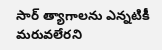సార్ త్యాగాలను ఎన్నటికీ మరువలేరని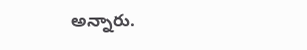అన్నారు.